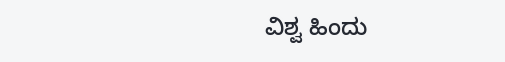ವಿಶ್ವ ಹಿಂದು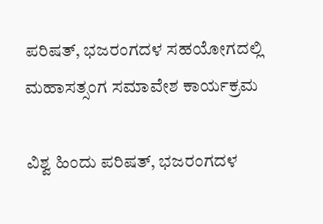ಪರಿಷತ್, ಭಜರಂಗದಳ ಸಹಯೋಗದಲ್ಲಿ ಮಹಾಸತ್ಸಂಗ ಸಮಾವೇಶ ಕಾರ್ಯಕ್ರಮ

ವಿಶ್ವ ಹಿಂದು ಪರಿಷತ್, ಭಜರಂಗದಳ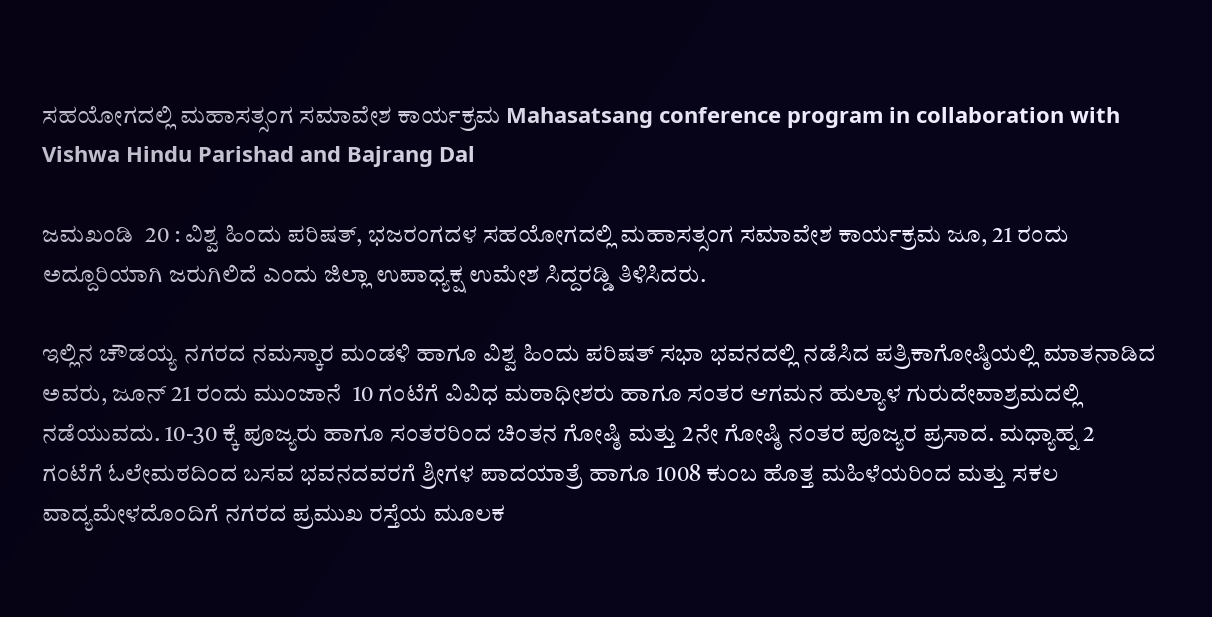ಸಹಯೋಗದಲ್ಲಿ ಮಹಾಸತ್ಸಂಗ ಸಮಾವೇಶ ಕಾರ್ಯಕ್ರಮ Mahasatsang conference program in collaboration with Vishwa Hindu Parishad and Bajrang Dal

ಜಮಖಂಡಿ  20 : ವಿಶ್ವ ಹಿಂದು ಪರಿಷತ್, ಭಜರಂಗದಳ ಸಹಯೋಗದಲ್ಲಿ ಮಹಾಸತ್ಸಂಗ ಸಮಾವೇಶ ಕಾರ್ಯಕ್ರಮ ಜೂ, 21 ರಂದು ಅದ್ದೂರಿಯಾಗಿ ಜರುಗಿಲಿದೆ ಎಂದು ಜಿಲ್ಲಾ ಉಪಾಧ್ಯಕ್ಷ ಉಮೇಶ ಸಿದ್ದರಡ್ಡಿ ತಿಳಿಸಿದರು.

ಇಲ್ಲಿನ ಚೌಡಯ್ಯ ನಗರದ ನಮಸ್ಕಾರ ಮಂಡಳಿ ಹಾಗೂ ವಿಶ್ವ ಹಿಂದು ಪರಿಷತ್ ಸಭಾ ಭವನದಲ್ಲಿ ನಡೆಸಿದ ಪತ್ರಿಕಾಗೋಷ್ಠಿಯಲ್ಲಿ ಮಾತನಾಡಿದ ಅವರು, ಜೂನ್ 21 ರಂದು ಮುಂಜಾನೆ  10 ಗಂಟೆಗೆ ವಿವಿಧ ಮಠಾಧೀಶರು ಹಾಗೂ ಸಂತರ ಆಗಮನ ಹುಲ್ಯಾಳ ಗುರುದೇವಾಶ್ರಮದಲ್ಲಿ ನಡೆಯುವದು. 10-30 ಕ್ಕೆ ಪೂಜ್ಯರು ಹಾಗೂ ಸಂತರರಿಂದ ಚಿಂತನ ಗೋಷ್ಠಿ ಮತ್ತು 2ನೇ ಗೋಷ್ಠಿ ನಂತರ ಪೂಜ್ಯರ ಪ್ರಸಾದ. ಮಧ್ಯಾಹ್ನ 2 ಗಂಟೆಗೆ ಓಲೇಮಠದಿಂದ ಬಸವ ಭವನದವರಗೆ ಶ್ರೀಗಳ ಪಾದಯಾತ್ರೆ ಹಾಗೂ 1008 ಕುಂಬ ಹೊತ್ತ ಮಹಿಳೆಯರಿಂದ ಮತ್ತು ಸಕಲ ವಾದ್ಯಮೇಳದೊಂದಿಗೆ ನಗರದ ಪ್ರಮುಖ ರಸ್ತೆಯ ಮೂಲಕ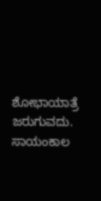ಶೋಭಾಯಾತ್ರೆ ಜರುಗುವದು. ಸಾಯಂಕಾಲ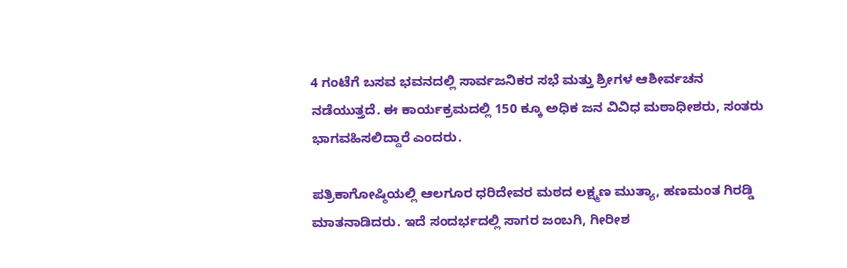4 ಗಂಟೆಗೆ ಬಸವ ಭವನದಲ್ಲಿ ಸಾರ್ವಜನಿಕರ ಸಭೆ ಮತ್ತು ಶ್ರೀಗಳ ಆಶೀರ್ವಚನ ನಡೆಯುತ್ತದೆ. ಈ ಕಾರ್ಯಕ್ರಮದಲ್ಲಿ 150 ಕ್ಕೂ ಅಧಿಕ ಜನ ವಿವಿಧ ಮಠಾಧೀಶರು, ಸಂತರು ಭಾಗವಹಿಸಲಿದ್ದಾರೆ ಎಂದರು.

ಪತ್ರಿಕಾಗೋಷ್ಠಿಯಲ್ಲಿ ಆಲಗೂರ ಧರಿದೇವರ ಮಠದ ಲಕ್ಷ್ಮಣ ಮುತ್ಯಾ, ಹಣಮಂತ ಗಿರಡ್ಡಿ ಮಾತನಾಡಿದರು. ಇದೆ ಸಂದರ್ಭದಲ್ಲಿ ಸಾಗರ ಜಂಬಗಿ, ಗೀರೀಶ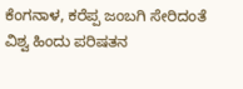ಕೆಂಗನಾಳ, ಕರೆಪ್ಪ ಜಂಬಗಿ ಸೇರಿದಂತೆ ವಿಶ್ವ ಹಿಂದು ಪರಿಷತನ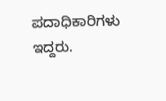ಪದಾಧಿಕಾರಿಗಳು ಇದ್ದರು.